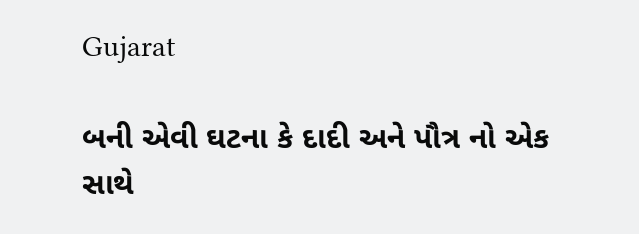Gujarat

બની એવી ઘટના કે દાદી અને પૌત્ર નો એક સાથે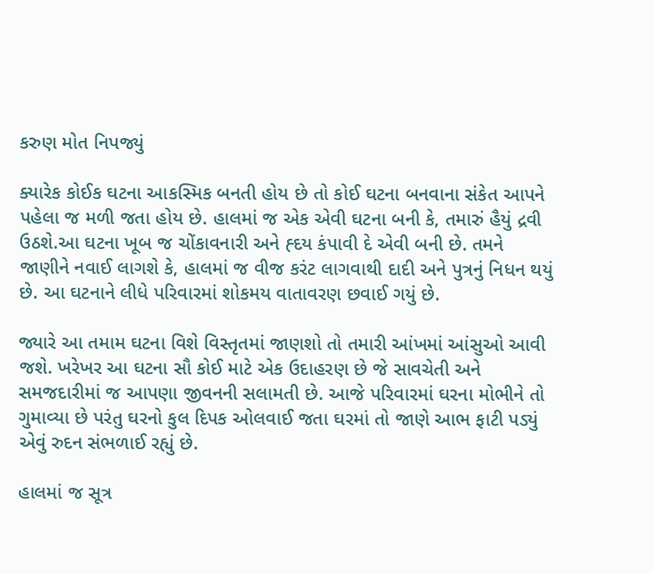કરુણ મોત નિપજ્યું

ક્યારેક કોઈક ઘટના આકસ્મિક બનતી હોય છે તો કોઈ ઘટના બનવાના સંકેત આપને પહેલા જ મળી જતા હોય છે. હાલમાં જ એક એવી ઘટના બની કે, તમારું હૈયું દ્રવી ઉઠશે.આ ઘટના ખૂબ જ ચોંકાવનારી અને હ્દય કંપાવી દે એવી બની છે. તમને જાણીને નવાઈ લાગશે કે, હાલમાં જ વીજ કરંટ લાગવાથી દાદી અને પુત્રનું નિધન થયું છે. આ ઘટનાને લીધે પરિવારમાં શોકમય વાતાવરણ છવાઈ ગયું છે.

જ્યારે આ તમામ ઘટના વિશે વિસ્તૃતમાં જાણશો તો તમારી આંખમાં આંસુઓ આવી જશે. ખરેખર આ ઘટના સૌ કોઈ માટે એક ઉદાહરણ છે જે સાવચેતી અને સમજદારીમાં જ આપણા જીવનની સલામતી છે. આજે પરિવારમાં ઘરના મોભીને તો ગુમાવ્યા છે પરંતુ ઘરનો કુલ દિપક ઓલવાઈ જતા ઘરમાં તો જાણે આભ ફાટી પડ્યું એવું રુદન સંભળાઈ રહ્યું છે.

હાલમાં જ સૂત્ર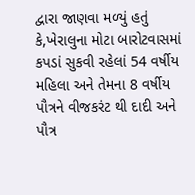દ્વારા જાણવા મળ્યું હતું કે,ખેરાલુના મોટા બારોટવાસમાં કપડાં સુકવી રહેલાં 54 વર્ષીય મહિલા અને તેમના 8 વર્ષીય પૌત્રને વીજકરંટ થી દાદી અને પૌત્ર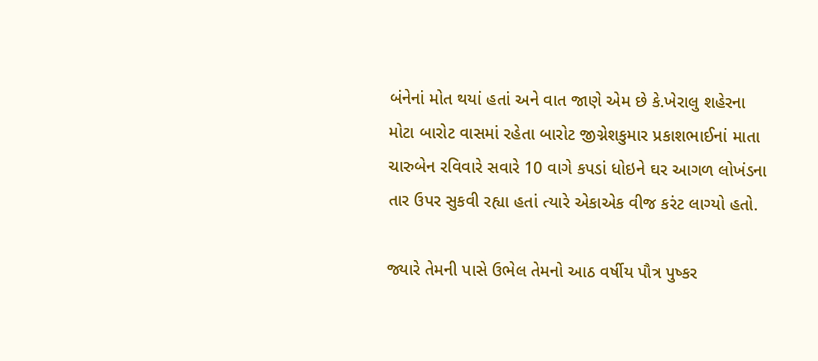બંનેનાં મોત થયાં હતાં અને વાત જાણે એમ છે કે.ખેરાલુ શહેરના મોટા બારોટ વાસમાં રહેતા બારોટ જીગ્નેશકુમાર પ્રકાશભાઈનાં માતા ચારુબેન રવિવારે સવારે 10 વાગે કપડાં ધોઇને ઘર આગળ લોખંડના તાર ઉપર સુકવી રહ્યા હતાં ત્યારે એકાએક વીજ કરંટ લાગ્યો હતો.

જ્યારે તેમની પાસે ઉભેલ તેમનો આઠ વર્ષીય પૌત્ર પુષ્કર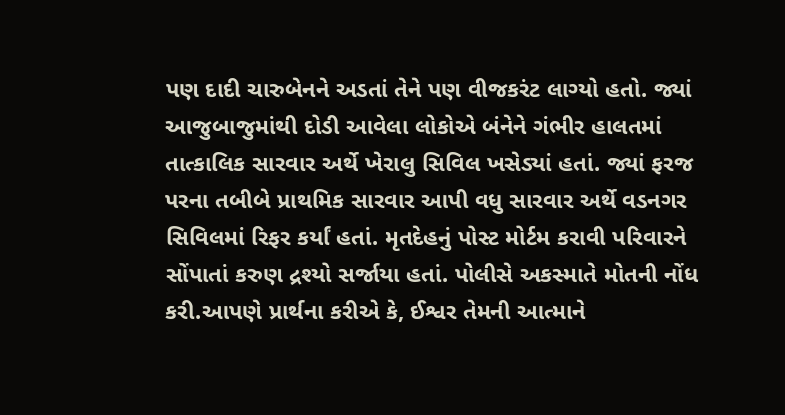પણ દાદી ચારુબેનને અડતાં તેને પણ વીજકરંટ લાગ્યો હતો. જ્યાં આજુબાજુમાંથી દોડી આવેલા લોકોએ બંનેને ગંભીર હાલતમાં તાત્કાલિક સારવાર અર્થે ખેરાલુ સિવિલ ખસેડ્યાં હતાં. જ્યાં ફરજ પરના તબીબે પ્રાથમિક સારવાર આપી વધુ સારવાર અર્થે વડનગર સિવિલમાં રિફર કર્યાં હતાં. મૃતદેહનું પોસ્ટ મોર્ટમ કરાવી પરિવારને સોંપાતાં કરુણ દ્રશ્યો સર્જાયા હતાં. પોલીસે અકસ્માતે મોતની નોંધ કરી.આપણે પ્રાર્થના કરીએ કે, ઈશ્વર તેમની આત્માને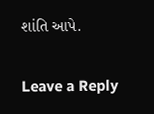શાંતિ આપે.

Leave a Reply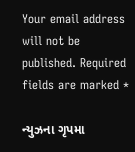Your email address will not be published. Required fields are marked *

ન્યુઝના ગૃપમા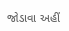જોડાવા અહીં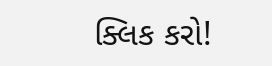ક્લિક કરો!